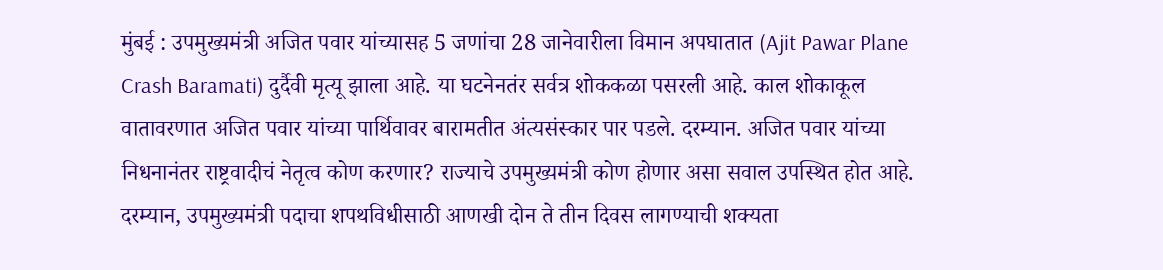मुंबई : उपमुख्यमंत्री अजित पवार यांच्यासह 5 जणांचा 28 जानेवारीला विमान अपघातात (Ajit Pawar Plane Crash Baramati) दुर्दैवी मृत्यू झाला आहे. या घटनेनतंर सर्वत्र शोककळा पसरली आहे. काल शोकाकूल वातावरणात अजित पवार यांच्या पार्थिवावर बारामतीत अंत्यसंस्कार पार पडले. दरम्यान. अजित पवार यांच्या निधनानंतर राष्ट्रवादीचं नेतृत्व कोण करणार? राज्याचे उपमुख्यमंत्री कोण होणार असा सवाल उपस्थित होत आहे. दरम्यान, उपमुख्यमंत्री पदाचा शपथविधीसाठी आणखी दोन ते तीन दिवस लागण्याची शक्यता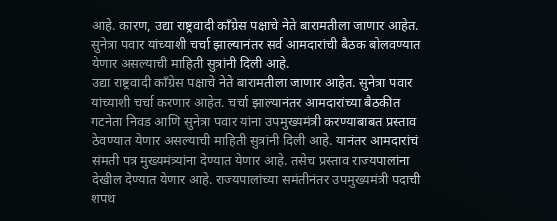आहे. कारण, उद्या राष्ट्रवादी काँग्रेस पक्षाचे नेते बारामतीला जाणार आहेत. सुनेत्रा पवार यांच्याशी चर्चा झाल्यानंतर सर्व आमदारांची बैठक बोलवण्यात येणार असल्याची माहिती सुत्रांनी दिली आहे.
उद्या राष्ट्रवादी काँग्रेस पक्षाचे नेते बारामतीला जाणार आहेत. सुनेत्रा पवार यांच्याशी चर्चा करणार आहेत. चर्चा झाल्यानंतर आमदारांच्या बैठकीत गटनेता निवड आणि सुनेत्रा पवार यांना उपमुख्यमंत्री करण्याबाबत प्रस्ताव ठेवण्यात येणार असल्याची माहिती सुत्रांनी दिली आहे. यानंतर आमदारांचं संमती पत्र मुख्यमंत्र्यांना देण्यात येणार आहे. तसेच प्रस्ताव राज्यपालांना देखील देण्यात येणार आहे. राज्यपालांच्या समंतीनंतर उपमुख्यमंत्री पदाची शपथ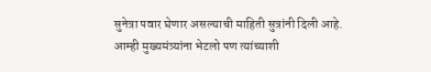सुनेत्रा पवार घेणार असल्याची माहिती सुत्रांनी दिली आहे.
आम्ही मुख्यमंत्र्यांना भेटलो पण त्यांच्याशी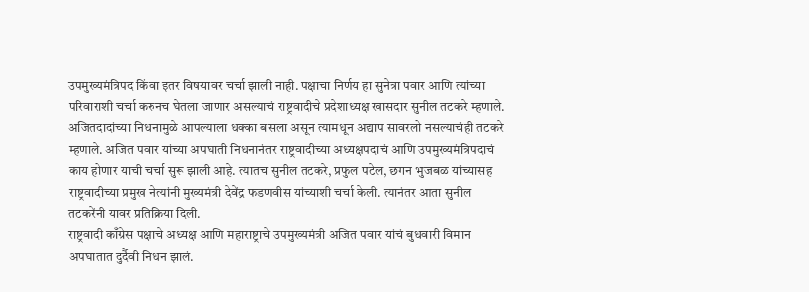उपमुख्यमंत्रिपद किंवा इतर विषयावर चर्चा झाली नाही. पक्षाचा निर्णय हा सुनेत्रा पवार आणि त्यांच्या परिवाराशी चर्चा करुनच घेतला जाणार असल्याचं राष्ट्रवादीचे प्रदेशाध्यक्ष खासदार सुनील तटकरे म्हणाले. अजितदादांच्या निधनामुळे आपल्याला धक्का बसला असून त्यामधून अद्याप सावरलो नसल्याचंही तटकरे म्हणाले. अजित पवार यांच्या अपघाती निधनानंतर राष्ट्रवादीच्या अध्यक्षपदाचं आणि उपमुख्यमंत्रिपदाचं काय होणार याची चर्चा सुरू झाली आहे. त्यातच सुनील तटकरे, प्रफुल पटेल, छगन भुजबळ यांच्यासह राष्ट्रवादीच्या प्रमुख नेत्यांनी मुख्यमंत्री देवेंद्र फडणवीस यांच्याशी चर्चा केली. त्यानंतर आता सुनील तटकरेंनी यावर प्रतिक्रिया दिली.
राष्ट्रवादी काँग्रेस पक्षाचे अध्यक्ष आणि महाराष्ट्राचे उपमुख्यमंत्री अजित पवार यांचं बुधवारी विमान अपघातात दुर्दैवी निधन झालं.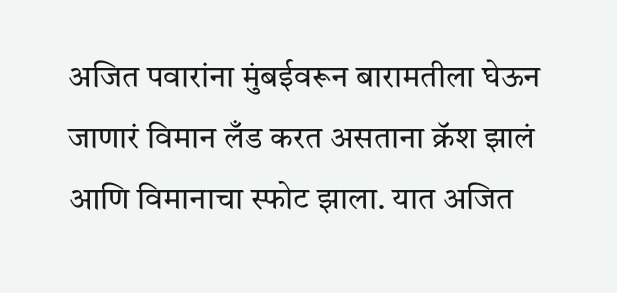अजित पवारांना मुंबईवरून बारामतीला घेऊन जाणारं विमान लँड करत असताना क्रॅश झालं आणि विमानाचा स्फोट झाला. यात अजित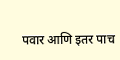पवार आणि इतर पाच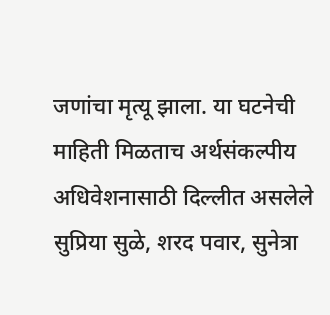जणांचा मृत्यू झाला. या घटनेची माहिती मिळताच अर्थसंकल्पीय अधिवेशनासाठी दिल्लीत असलेले सुप्रिया सुळे, शरद पवार, सुनेत्रा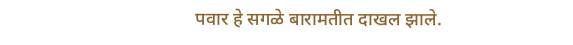पवार हे सगळे बारामतीत दाखल झाले.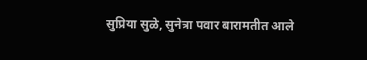सुप्रिया सुळे, सुनेत्रा पवार बारामतीत आले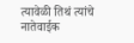त्यावेळी तिथं त्यांचे नातेवाईक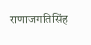राणाजगतिसिंह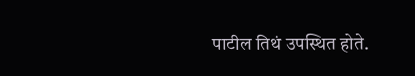पाटील तिथं उपस्थित होते.